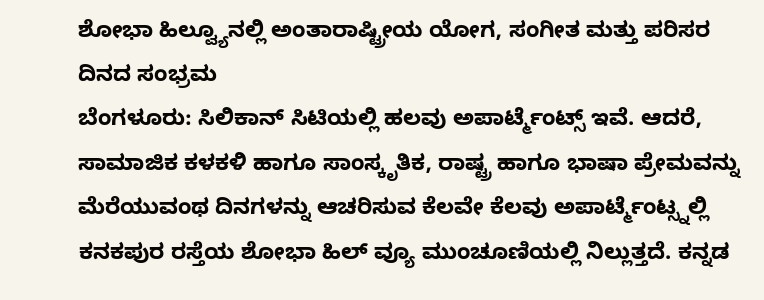ಶೋಭಾ ಹಿಲ್ವ್ಯೂನಲ್ಲಿ ಅಂತಾರಾಷ್ಟ್ರೀಯ ಯೋಗ, ಸಂಗೀತ ಮತ್ತು ಪರಿಸರ ದಿನದ ಸಂಭ್ರಮ
ಬೆಂಗಳೂರು: ಸಿಲಿಕಾನ್ ಸಿಟಿಯಲ್ಲಿ ಹಲವು ಅಪಾರ್ಟ್ಮೆಂಟ್ಸ್ ಇವೆ. ಆದರೆ, ಸಾಮಾಜಿಕ ಕಳಕಳಿ ಹಾಗೂ ಸಾಂಸ್ಕೃತಿಕ, ರಾಷ್ಟ್ರ ಹಾಗೂ ಭಾಷಾ ಪ್ರೇಮವನ್ನು ಮೆರೆಯುವಂಥ ದಿನಗಳನ್ನು ಆಚರಿಸುವ ಕೆಲವೇ ಕೆಲವು ಅಪಾರ್ಟ್ಮೆಂಟ್ಸ್ನಲ್ಲಿ ಕನಕಪುರ ರಸ್ತೆಯ ಶೋಭಾ ಹಿಲ್ ವ್ಯೂ ಮುಂಚೂಣಿಯಲ್ಲಿ ನಿಲ್ಲುತ್ತದೆ. ಕನ್ನಡ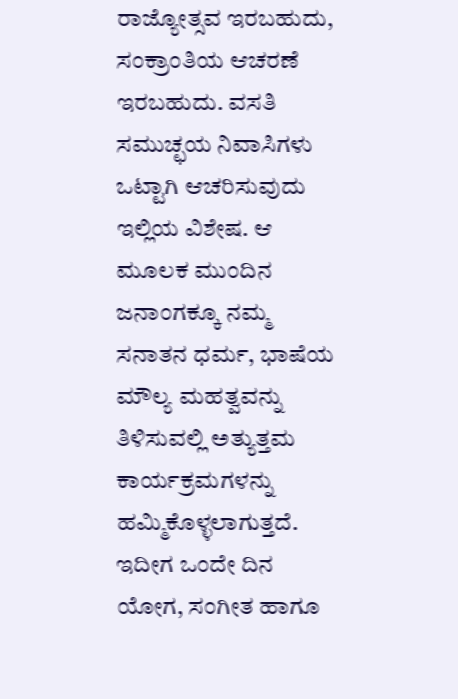ರಾಜ್ಯೋತ್ಸವ ಇರಬಹುದು, ಸಂಕ್ರಾಂತಿಯ ಆಚರಣೆ ಇರಬಹುದು. ವಸತಿ ಸಮುಚ್ಛಯ ನಿವಾಸಿಗಳು ಒಟ್ಟಾಗಿ ಆಚರಿಸುವುದು ಇಲ್ಲಿಯ ವಿಶೇಷ. ಆ ಮೂಲಕ ಮುಂದಿನ ಜನಾಂಗಕ್ಕೂ ನಮ್ಮ ಸನಾತನ ಧರ್ಮ, ಭಾಷೆಯ ಮೌಲ್ಯ ಮಹತ್ವವನ್ನು ತಿಳಿಸುವಲ್ಲಿ ಅತ್ಯುತ್ತಮ ಕಾರ್ಯಕ್ರಮಗಳನ್ನು ಹಮ್ಮಿಕೊಳ್ಳಲಾಗುತ್ತದೆ. ಇದೀಗ ಒಂದೇ ದಿನ ಯೋಗ, ಸಂಗೀತ ಹಾಗೂ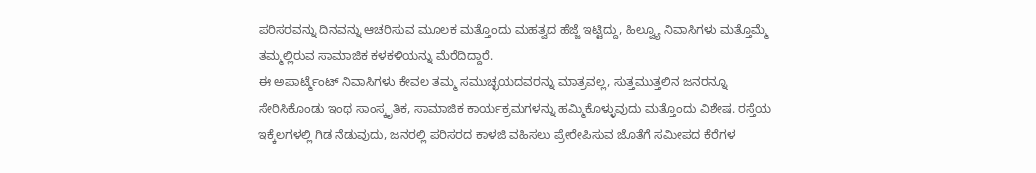ಪರಿಸರವನ್ನು ದಿನವನ್ನು ಆಚರಿಸುವ ಮೂಲಕ ಮತ್ತೊಂದು ಮಹತ್ವದ ಹೆಜ್ಜೆ ಇಟ್ಟಿದ್ದು, ಹಿಲ್ವ್ಯೂ ನಿವಾಸಿಗಳು ಮತ್ತೊಮ್ಮೆ ತಮ್ಮಲ್ಲಿರುವ ಸಾಮಾಜಿಕ ಕಳಕಳಿಯನ್ನು ಮೆರೆದಿದ್ದಾರೆ.
ಈ ಅಪಾರ್ಟ್ಮೆಂಟ್ ನಿವಾಸಿಗಳು ಕೇವಲ ತಮ್ಮ ಸಮುಚ್ಛಯದವರನ್ನು ಮಾತ್ರವಲ್ಲ, ಸುತ್ತಮುತ್ತಲಿನ ಜನರನ್ನೂ ಸೇರಿಸಿಕೊಂಡು ಇಂಥ ಸಾಂಸ್ಕೃತಿಕ, ಸಾಮಾಜಿಕ ಕಾರ್ಯಕ್ರಮಗಳನ್ನು ಹಮ್ಮಿಕೊಳ್ಳುವುದು ಮತ್ತೊಂದು ವಿಶೇಷ. ರಸ್ತೆಯ ಇಕ್ಕೆಲಗಳಲ್ಲಿ ಗಿಡ ನೆಡುವುದು, ಜನರಲ್ಲಿ ಪರಿಸರದ ಕಾಳಜಿ ವಹಿಸಲು ಪ್ರೇರೇಪಿಸುವ ಜೊತೆಗೆ ಸಮೀಪದ ಕೆರೆಗಳ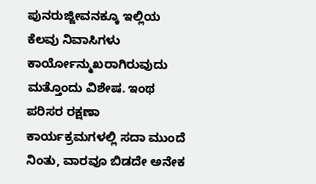ಪುನರುಜ್ಜೀವನಕ್ಕೂ ಇಲ್ಲಿಯ ಕೆಲವು ನಿವಾಸಿಗಳು ಕಾರ್ಯೋನ್ಮುಖರಾಗಿರುವುದು ಮತ್ತೊಂದು ವಿಶೇಷ. ಇಂಥ ಪರಿಸರ ರಕ್ಷಣಾ ಕಾರ್ಯಕ್ರಮಗಳಲ್ಲಿ ಸದಾ ಮುಂದೆ ನಿಂತು, ವಾರವೂ ಬಿಡದೇ ಅನೇಕ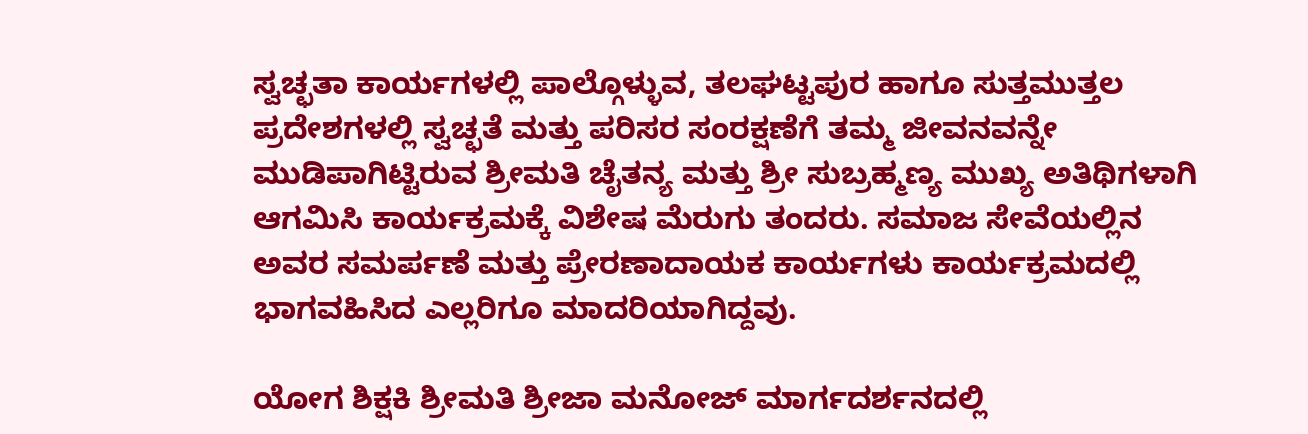ಸ್ವಚ್ಛತಾ ಕಾರ್ಯಗಳಲ್ಲಿ ಪಾಲ್ಗೊಳ್ಳುವ, ತಲಘಟ್ಟಪುರ ಹಾಗೂ ಸುತ್ತಮುತ್ತಲ ಪ್ರದೇಶಗಳಲ್ಲಿ ಸ್ವಚ್ಛತೆ ಮತ್ತು ಪರಿಸರ ಸಂರಕ್ಷಣೆಗೆ ತಮ್ಮ ಜೀವನವನ್ನೇ ಮುಡಿಪಾಗಿಟ್ಟಿರುವ ಶ್ರೀಮತಿ ಚೈತನ್ಯ ಮತ್ತು ಶ್ರೀ ಸುಬ್ರಹ್ಮಣ್ಯ ಮುಖ್ಯ ಅತಿಥಿಗಳಾಗಿ ಆಗಮಿಸಿ ಕಾರ್ಯಕ್ರಮಕ್ಕೆ ವಿಶೇಷ ಮೆರುಗು ತಂದರು. ಸಮಾಜ ಸೇವೆಯಲ್ಲಿನ ಅವರ ಸಮರ್ಪಣೆ ಮತ್ತು ಪ್ರೇರಣಾದಾಯಕ ಕಾರ್ಯಗಳು ಕಾರ್ಯಕ್ರಮದಲ್ಲಿ ಭಾಗವಹಿಸಿದ ಎಲ್ಲರಿಗೂ ಮಾದರಿಯಾಗಿದ್ದವು.

ಯೋಗ ಶಿಕ್ಷಕಿ ಶ್ರೀಮತಿ ಶ್ರೀಜಾ ಮನೋಜ್ ಮಾರ್ಗದರ್ಶನದಲ್ಲಿ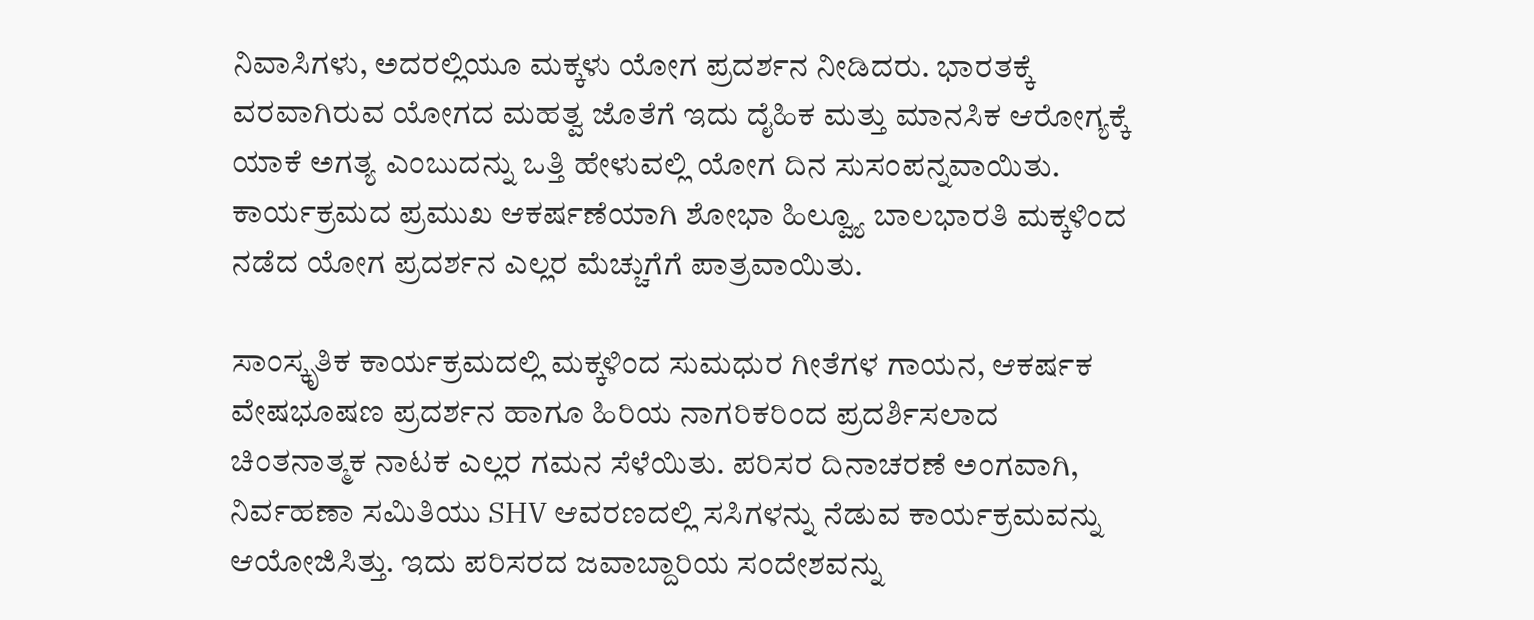ನಿವಾಸಿಗಳು, ಅದರಲ್ಲಿಯೂ ಮಕ್ಕಳು ಯೋಗ ಪ್ರದರ್ಶನ ನೀಡಿದರು. ಭಾರತಕ್ಕೆ ವರವಾಗಿರುವ ಯೋಗದ ಮಹತ್ವ ಜೊತೆಗೆ ಇದು ದೈಹಿಕ ಮತ್ತು ಮಾನಸಿಕ ಆರೋಗ್ಯಕ್ಕೆ ಯಾಕೆ ಅಗತ್ಯ ಎಂಬುದನ್ನು ಒತ್ತಿ ಹೇಳುವಲ್ಲಿ ಯೋಗ ದಿನ ಸುಸಂಪನ್ನವಾಯಿತು. ಕಾರ್ಯಕ್ರಮದ ಪ್ರಮುಖ ಆಕರ್ಷಣೆಯಾಗಿ ಶೋಭಾ ಹಿಲ್ವ್ಯೂ ಬಾಲಭಾರತಿ ಮಕ್ಕಳಿಂದ ನಡೆದ ಯೋಗ ಪ್ರದರ್ಶನ ಎಲ್ಲರ ಮೆಚ್ಚುಗೆಗೆ ಪಾತ್ರವಾಯಿತು.

ಸಾಂಸ್ಕೃತಿಕ ಕಾರ್ಯಕ್ರಮದಲ್ಲಿ ಮಕ್ಕಳಿಂದ ಸುಮಧುರ ಗೀತೆಗಳ ಗಾಯನ, ಆಕರ್ಷಕ ವೇಷಭೂಷಣ ಪ್ರದರ್ಶನ ಹಾಗೂ ಹಿರಿಯ ನಾಗರಿಕರಿಂದ ಪ್ರದರ್ಶಿಸಲಾದ ಚಿಂತನಾತ್ಮಕ ನಾಟಕ ಎಲ್ಲರ ಗಮನ ಸೆಳೆಯಿತು. ಪರಿಸರ ದಿನಾಚರಣೆ ಅಂಗವಾಗಿ, ನಿರ್ವಹಣಾ ಸಮಿತಿಯು SHV ಆವರಣದಲ್ಲಿ ಸಸಿಗಳನ್ನು ನೆಡುವ ಕಾರ್ಯಕ್ರಮವನ್ನು ಆಯೋಜಿಸಿತ್ತು. ಇದು ಪರಿಸರದ ಜವಾಬ್ದಾರಿಯ ಸಂದೇಶವನ್ನು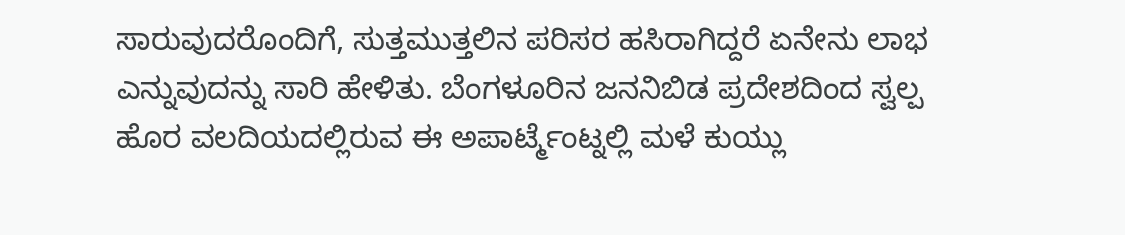ಸಾರುವುದರೊಂದಿಗೆ, ಸುತ್ತಮುತ್ತಲಿನ ಪರಿಸರ ಹಸಿರಾಗಿದ್ದರೆ ಏನೇನು ಲಾಭ ಎನ್ನುವುದನ್ನು ಸಾರಿ ಹೇಳಿತು. ಬೆಂಗಳೂರಿನ ಜನನಿಬಿಡ ಪ್ರದೇಶದಿಂದ ಸ್ವಲ್ಪ ಹೊರ ವಲದಿಯದಲ್ಲಿರುವ ಈ ಅಪಾರ್ಟ್ಮೆಂಟ್ನಲ್ಲಿ ಮಳೆ ಕುಯ್ಲು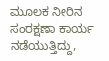ಮೂಲಕ ನೀರಿನ ಸಂರಕ್ಷಣಾ ಕಾರ್ಯ ನಡೆಯುತ್ತಿದ್ದು,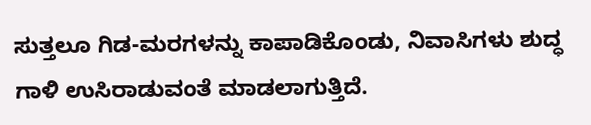ಸುತ್ತಲೂ ಗಿಡ-ಮರಗಳನ್ನು ಕಾಪಾಡಿಕೊಂಡು, ನಿವಾಸಿಗಳು ಶುದ್ಧ ಗಾಳಿ ಉಸಿರಾಡುವಂತೆ ಮಾಡಲಾಗುತ್ತಿದೆ.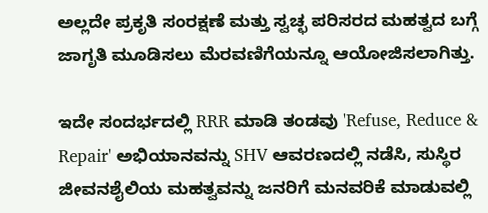ಅಲ್ಲದೇ ಪ್ರಕೃತಿ ಸಂರಕ್ಷಣೆ ಮತ್ತು ಸ್ವಚ್ಛ ಪರಿಸರದ ಮಹತ್ವದ ಬಗ್ಗೆ ಜಾಗೃತಿ ಮೂಡಿಸಲು ಮೆರವಣಿಗೆಯನ್ನೂ ಆಯೋಜಿಸಲಾಗಿತ್ತು.

ಇದೇ ಸಂದರ್ಭದಲ್ಲಿ RRR ಮಾಡಿ ತಂಡವು 'Refuse, Reduce & Repair' ಅಭಿಯಾನವನ್ನು SHV ಆವರಣದಲ್ಲಿ ನಡೆಸಿ, ಸುಸ್ಥಿರ ಜೀವನಶೈಲಿಯ ಮಹತ್ವವನ್ನು ಜನರಿಗೆ ಮನವರಿಕೆ ಮಾಡುವಲ್ಲಿ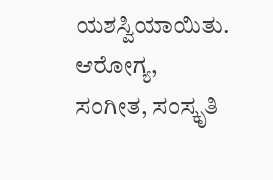ಯಶಸ್ವಿಯಾಯಿತು. ಆರೋಗ್ಯ, ಸಂಗೀತ, ಸಂಸ್ಕೃತಿ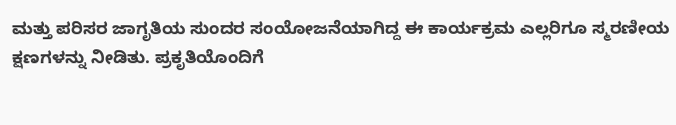ಮತ್ತು ಪರಿಸರ ಜಾಗೃತಿಯ ಸುಂದರ ಸಂಯೋಜನೆಯಾಗಿದ್ದ ಈ ಕಾರ್ಯಕ್ರಮ ಎಲ್ಲರಿಗೂ ಸ್ಮರಣೀಯ ಕ್ಷಣಗಳನ್ನು ನೀಡಿತು. ಪ್ರಕೃತಿಯೊಂದಿಗೆ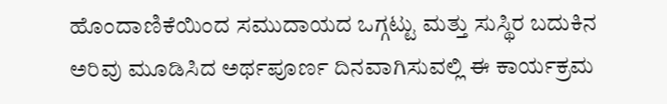ಹೊಂದಾಣಿಕೆಯಿಂದ ಸಮುದಾಯದ ಒಗ್ಗಟ್ಟು ಮತ್ತು ಸುಸ್ಥಿರ ಬದುಕಿನ ಅರಿವು ಮೂಡಿಸಿದ ಅರ್ಥಪೂರ್ಣ ದಿನವಾಗಿಸುವಲ್ಲಿ ಈ ಕಾರ್ಯಕ್ರಮ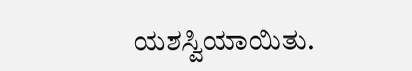ಯಶಸ್ವಿಯಾಯಿತು.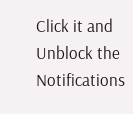Click it and Unblock the Notifications